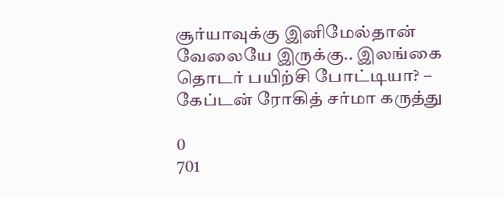சூர்யாவுக்கு இனிமேல்தான் வேலையே இருக்கு.. இலங்கை தொடர் பயிற்சி போட்டியா? – கேப்டன் ரோகித் சர்மா கருத்து

0
701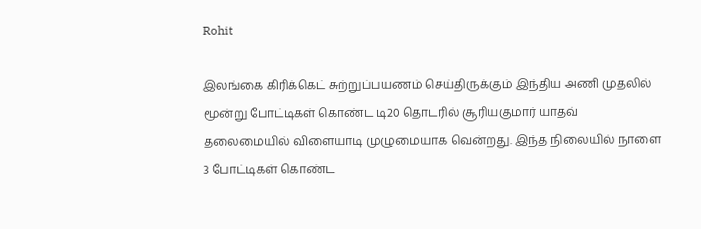Rohit

இலங்கை கிரிக்கெட் சுற்றுப்பயணம் செய்திருக்கும் இந்திய அணி முதலில் மூன்று போட்டிகள் கொண்ட டி20 தொடரில் சூரியகுமார் யாதவ் தலைமையில் விளையாடி முழுமையாக வென்றது. இந்த நிலையில் நாளை 3 போட்டிகள் கொண்ட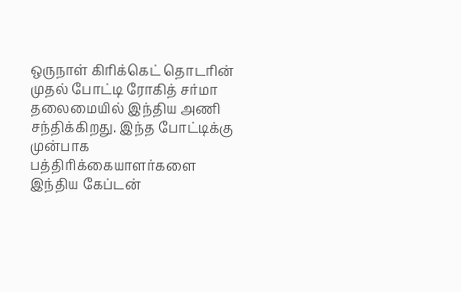ஒருநாள் கிரிக்கெட் தொடரின் முதல் போட்டி ரோகித் சர்மா தலைமையில் இந்திய அணி சந்திக்கிறது. இந்த போட்டிக்கு முன்பாக பத்திரிக்கையாளர்களை இந்திய கேப்டன்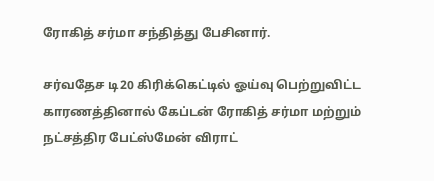ரோகித் சர்மா சந்தித்து பேசினார்.

சர்வதேச டி20 கிரிக்கெட்டில் ஓய்வு பெற்றுவிட்ட காரணத்தினால் கேப்டன் ரோகித் சர்மா மற்றும் நட்சத்திர பேட்ஸ்மேன் விராட்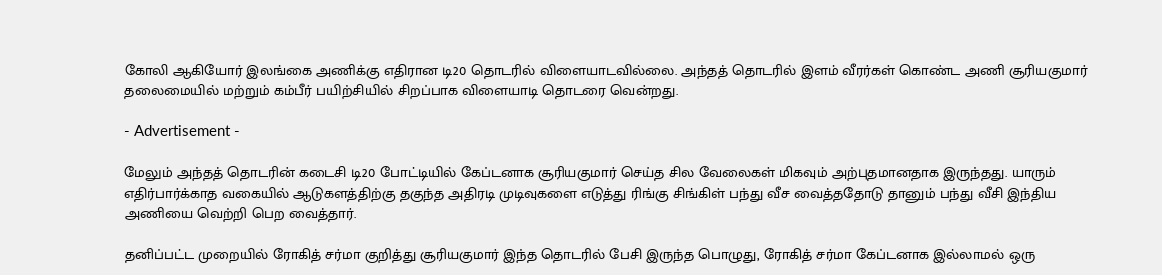கோலி ஆகியோர் இலங்கை அணிக்கு எதிரான டி20 தொடரில் விளையாடவில்லை. அந்தத் தொடரில் இளம் வீரர்கள் கொண்ட அணி சூரியகுமார் தலைமையில் மற்றும் கம்பீர் பயிற்சியில் சிறப்பாக விளையாடி தொடரை வென்றது.

- Advertisement -

மேலும் அந்தத் தொடரின் கடைசி டி20 போட்டியில் கேப்டனாக சூரியகுமார் செய்த சில வேலைகள் மிகவும் அற்புதமானதாக இருந்தது. யாரும் எதிர்பார்க்காத வகையில் ஆடுகளத்திற்கு தகுந்த அதிரடி முடிவுகளை எடுத்து ரிங்கு சிங்கிள் பந்து வீச வைத்ததோடு தானும் பந்து வீசி இந்திய அணியை வெற்றி பெற வைத்தார்.

தனிப்பட்ட முறையில் ரோகித் சர்மா குறித்து சூரியகுமார் இந்த தொடரில் பேசி இருந்த பொழுது, ரோகித் சர்மா கேப்டனாக இல்லாமல் ஒரு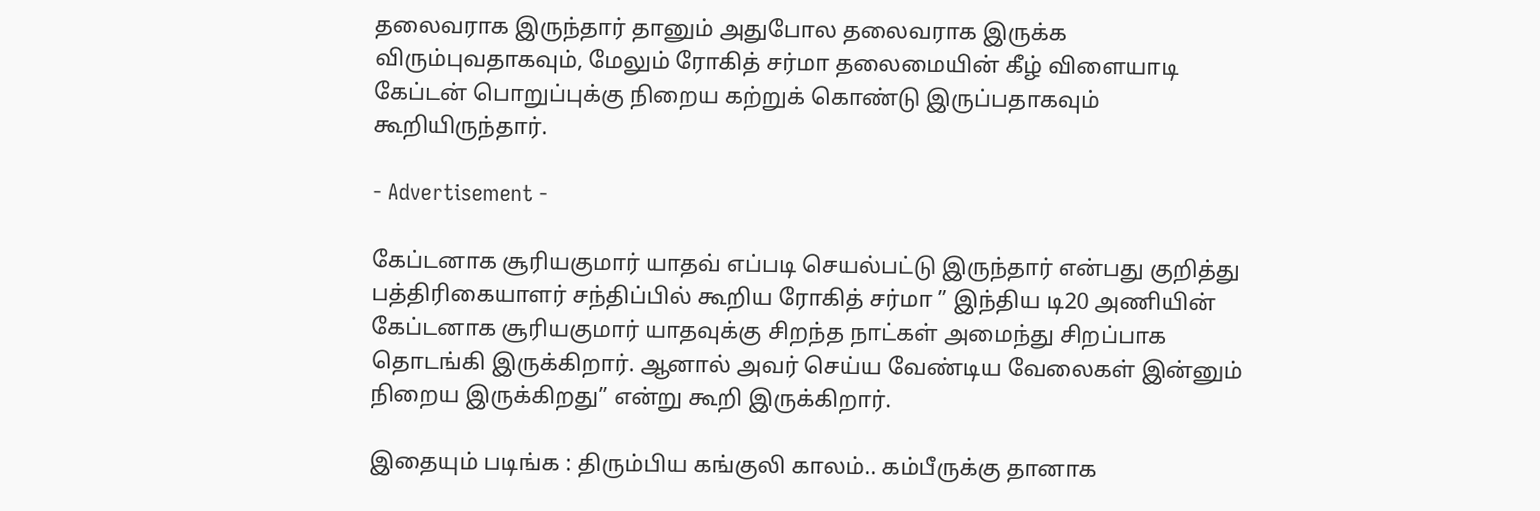தலைவராக இருந்தார் தானும் அதுபோல தலைவராக இருக்க விரும்புவதாகவும், மேலும் ரோகித் சர்மா தலைமையின் கீழ் விளையாடி கேப்டன் பொறுப்புக்கு நிறைய கற்றுக் கொண்டு இருப்பதாகவும் கூறியிருந்தார்.

- Advertisement -

கேப்டனாக சூரியகுமார் யாதவ் எப்படி செயல்பட்டு இருந்தார் என்பது குறித்து பத்திரிகையாளர் சந்திப்பில் கூறிய ரோகித் சர்மா ” இந்திய டி20 அணியின் கேப்டனாக சூரியகுமார் யாதவுக்கு சிறந்த நாட்கள் அமைந்து சிறப்பாக தொடங்கி இருக்கிறார். ஆனால் அவர் செய்ய வேண்டிய வேலைகள் இன்னும் நிறைய இருக்கிறது” என்று கூறி இருக்கிறார்.

இதையும் படிங்க : திரும்பிய கங்குலி காலம்.. கம்பீருக்கு தானாக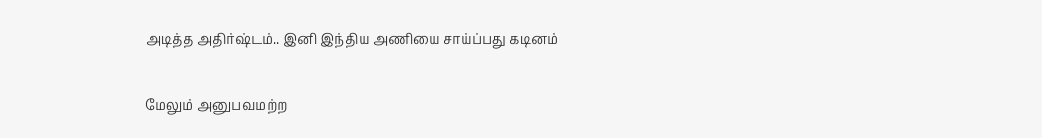அடித்த அதிர்ஷ்டம்.. இனி இந்திய அணியை சாய்ப்பது கடினம்

மேலும் அனுபவமற்ற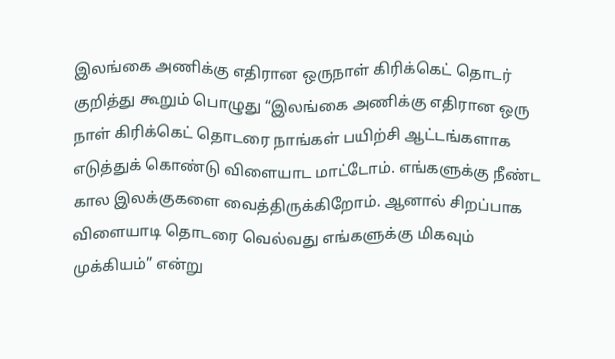இலங்கை அணிக்கு எதிரான ஒருநாள் கிரிக்கெட் தொடர் குறித்து கூறும் பொழுது “இலங்கை அணிக்கு எதிரான ஒரு நாள் கிரிக்கெட் தொடரை நாங்கள் பயிற்சி ஆட்டங்களாக எடுத்துக் கொண்டு விளையாட மாட்டோம். எங்களுக்கு நீண்ட கால இலக்குகளை வைத்திருக்கிறோம். ஆனால் சிறப்பாக விளையாடி தொடரை வெல்வது எங்களுக்கு மிகவும் முக்கியம்” என்று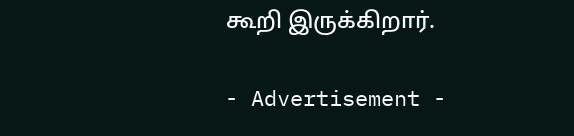கூறி இருக்கிறார்.

- Advertisement -